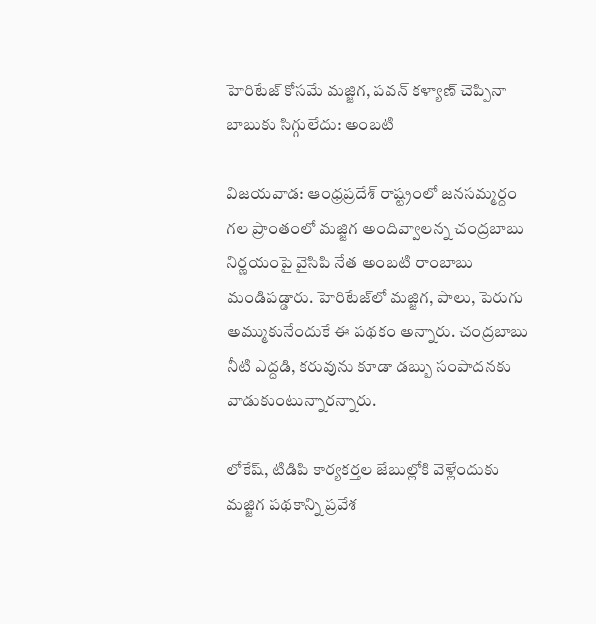హెరిటేజ్ కోసమే మజ్జిగ, పవన్ కళ్యాణ్ చెప్పినా బాబుకు సిగ్గులేదు: అంబటి

విజయవాడ: ఆంధ్రప్రదేశ్ రాష్ట్రంలో జనసమ్మర్దం గల ప్రాంతంలో మజ్జిగ అందివ్వాలన్న చంద్రబాబు నిర్ణయంపై వైసిపి నేత అంబటి రాంబాబు మండిపడ్డారు. హెరిటేజ్‌లో మజ్జిగ, పాలు, పెరుగు అమ్ముకునేందుకే ఈ పథకం అన్నారు. చంద్రబాబు నీటి ఎద్దడి, కరువును కూడా డబ్బు సంపాదనకు వాడుకుంటున్నారన్నారు.

లోకేష్, టిడిపి కార్యకర్తల జేబుల్లోకి వెళ్లేందుకు మజ్జిగ పథకాన్ని ప్రవేశ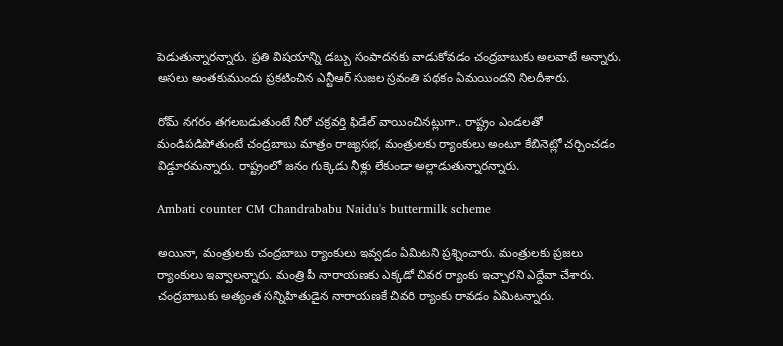పెడుతున్నారన్నారు. ప్రతి విషయాన్ని డబ్బు సంపాదనకు వాడుకోవడం చంద్రబాబుకు అలవాటే అన్నారు. అసలు అంతకుముందు ప్రకటించిన ఎన్టీఆర్ సుజల స్రవంతి పథకం ఏమయిందని నిలదీశారు.

రోమ్ నగరం తగలబడుతుంటే నీరో చక్రవర్తి ఫిడేల్ వాయించినట్లుగా.. రాష్ట్రం ఎండలతో మండిపడిపోతుంటే చంద్రబాబు మాత్రం రాజ్యసభ, మంత్రులకు ర్యాంకులు అంటూ కేబినెట్లో చర్చించడం విడ్డూరమన్నారు. రాష్ట్రంలో జనం గుక్కెడు నీళ్లు లేకుండా అల్లాడుతున్నారన్నారు.

Ambati counter CM Chandrababu Naidu's buttermilk scheme

అయినా, మంత్రులకు చంద్రబాబు ర్యాంకులు ఇవ్వడం ఏమిటని ప్రశ్నించారు. మంత్రులకు ప్రజలు ర్యాంకులు ఇవ్వాలన్నారు. మంత్రి పీ నారాయణకు ఎక్కడో చివర ర్యాంకు ఇచ్చారని ఎద్దేవా చేశారు. చంద్రబాబుకు అత్యంత సన్నిహితుడైన నారాయణకే చివరి ర్యాంకు రావడం ఏమిటన్నారు.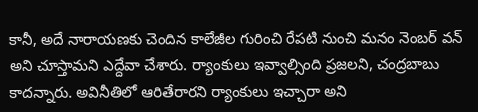కానీ, అదే నారాయణకు చెందిన కాలేజీల గురించి రేపటి నుంచి మనం నెంబర్ వన్ అని చూస్తామని ఎద్దేవా చేశారు. ర్యాంకులు ఇవ్వాల్సింది ప్రజలని, చంద్రబాబు కాదన్నారు. అవినీతిలో ఆరితేరారని ర్యాంకులు ఇచ్చారా అని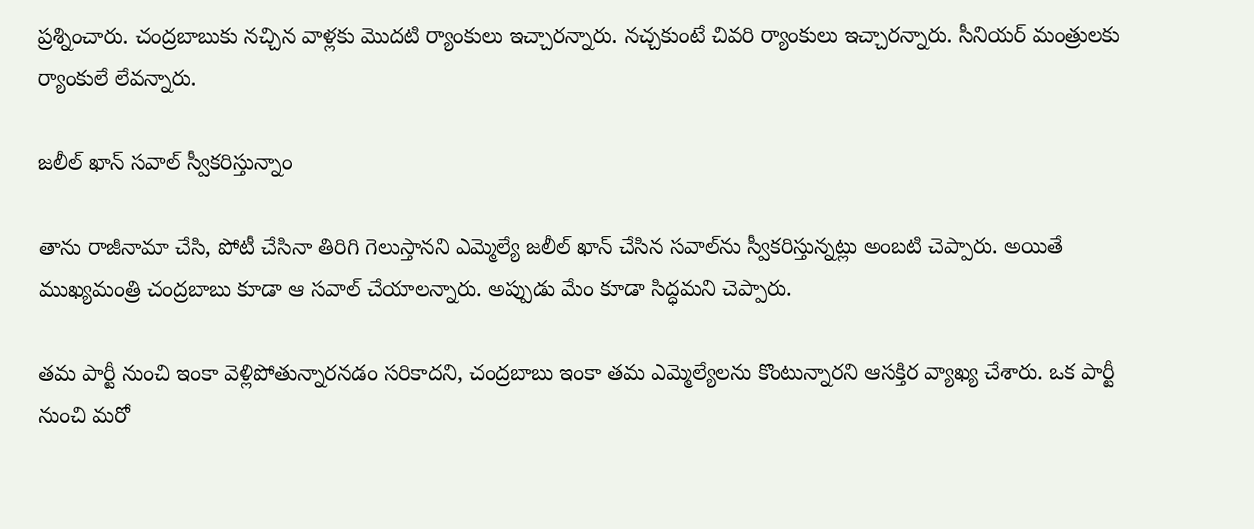ప్రశ్నించారు. చంద్రబాబుకు నచ్చిన వాళ్లకు మొదటి ర్యాంకులు ఇచ్చారన్నారు. నచ్చకుంటే చివరి ర్యాంకులు ఇచ్చారన్నారు. సీనియర్ మంత్రులకు ర్యాంకులే లేవన్నారు.

జలీల్ ఖాన్ సవాల్ స్వీకరిస్తున్నాం

తాను రాజీనామా చేసి, పోటీ చేసినా తిరిగి గెలుస్తానని ఎమ్మెల్యే జలీల్ ఖాన్ చేసిన సవాల్‌ను స్వీకరిస్తున్నట్లు అంబటి చెప్పారు. అయితే ముఖ్యమంత్రి చంద్రబాబు కూడా ఆ సవాల్ చేయాలన్నారు. అప్పుడు మేం కూడా సిద్ధమని చెప్పారు.

తమ పార్టీ నుంచి ఇంకా వెళ్లిపోతున్నారనడం సరికాదని, చంద్రబాబు ఇంకా తమ ఎమ్మెల్యేలను కొంటున్నారని ఆసక్తిర వ్యాఖ్య చేశారు. ఒక పార్టీ నుంచి మరో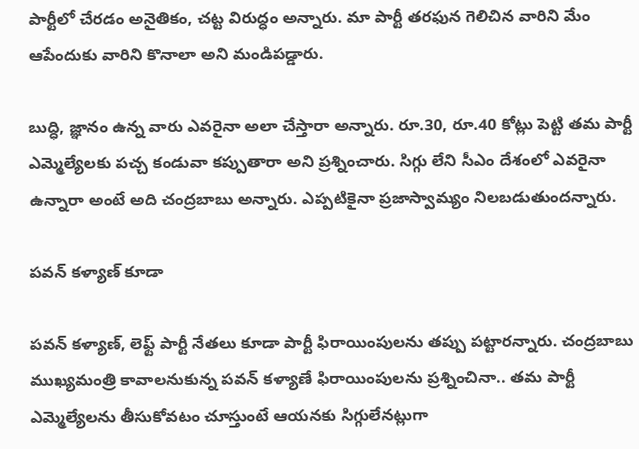పార్టీలో చేరడం అనైతికం, చట్ట విరుద్ధం అన్నారు. మా పార్టీ తరఫున గెలిచిన వారిని మేం ఆపేందుకు వారిని కొనాలా అని మండిపడ్డారు.

బుద్ధి, జ్ఞానం ఉన్న వారు ఎవరైనా అలా చేస్తారా అన్నారు. రూ.30, రూ.40 కోట్లు పెట్టి తమ పార్టీ ఎమ్మెల్యేలకు పచ్చ కండువా కప్పుతారా అని ప్రశ్నించారు. సిగ్గు లేని సీఎం దేశంలో ఎవరైనా ఉన్నారా అంటే అది చంద్రబాబు అన్నారు. ఎప్పటికైనా ప్రజాస్వామ్యం నిలబడుతుందన్నారు.

పవన్ కళ్యాణ్ కూడా

పవన్ కళ్యాణ్, లెఫ్ట్ పార్టీ నేతలు కూడా పార్టీ ఫిరాయింపులను తప్పు పట్టారన్నారు. చంద్రబాబు ముఖ్యమంత్రి కావాలనుకున్న పవన్ కళ్యాణే ఫిరాయింపులను ప్రశ్నించినా.. తమ పార్టీ ఎమ్మెల్యేలను తీసుకోవటం చూస్తుంటే ఆయనకు సిగ్గులేనట్లుగా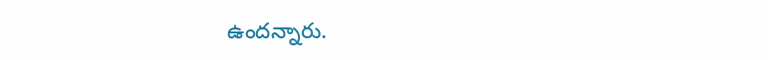ఉందన్నారు.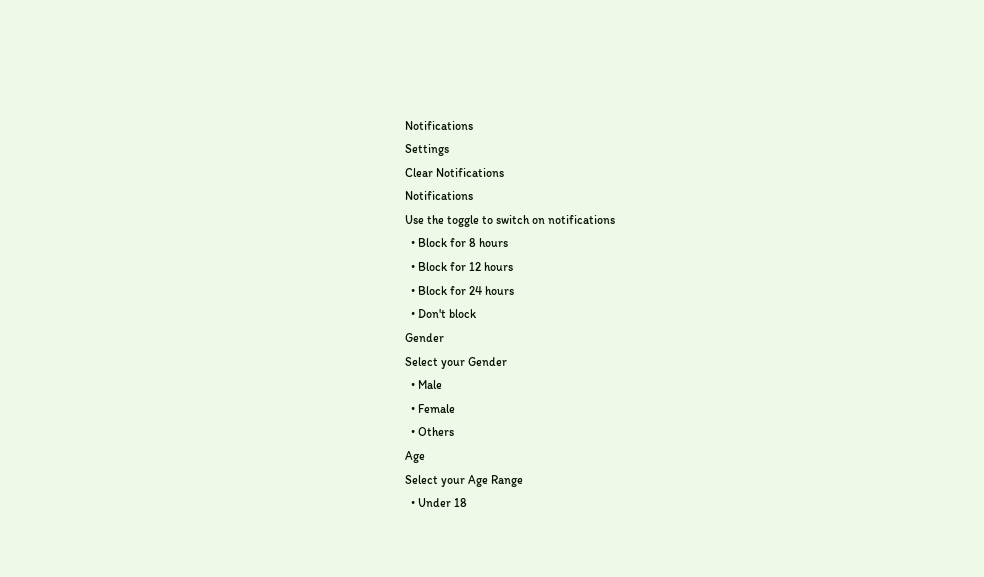Notifications
Settings
Clear Notifications
Notifications
Use the toggle to switch on notifications
  • Block for 8 hours
  • Block for 12 hours
  • Block for 24 hours
  • Don't block
Gender
Select your Gender
  • Male
  • Female
  • Others
Age
Select your Age Range
  • Under 18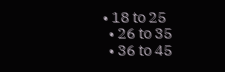• 18 to 25
  • 26 to 35
  • 36 to 45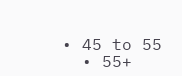• 45 to 55
  • 55+